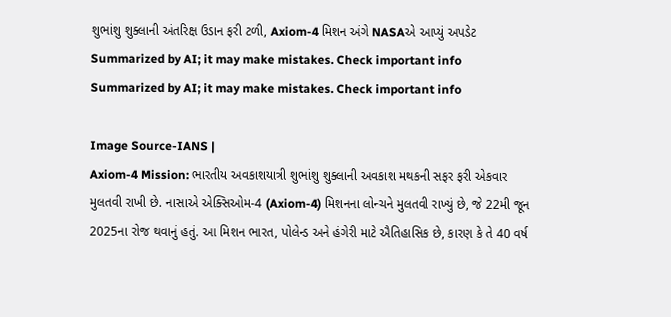શુભાંશુ શુક્લાની અંતરિક્ષ ઉડાન ફરી ટળી, Axiom-4 મિશન અંગે NASAએ આપ્યું અપડેટ
Summarized by AI; it may make mistakes. Check important info
Summarized by AI; it may make mistakes. Check important info

Image Source-IANS |
Axiom-4 Mission: ભારતીય અવકાશયાત્રી શુભાંશુ શુક્લાની અવકાશ મથકની સફર ફરી એકવાર મુલતવી રાખી છે. નાસાએ એક્સિઓમ-4 (Axiom-4) મિશનના લોન્ચને મુલતવી રાખ્યું છે, જે 22મી જૂન 2025ના રોજ થવાનું હતું. આ મિશન ભારત, પોલેન્ડ અને હંગેરી માટે ઐતિહાસિક છે, કારણ કે તે 40 વર્ષ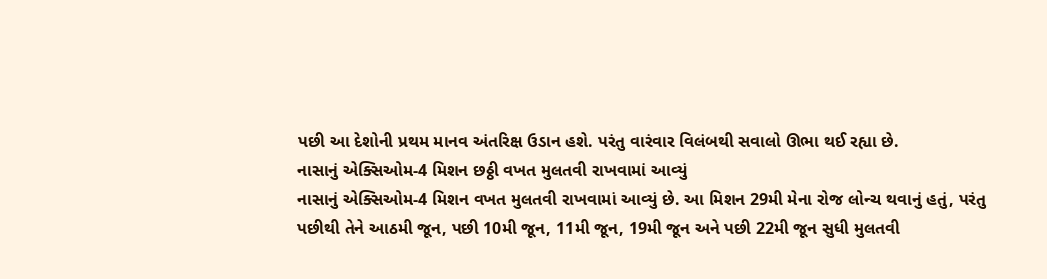પછી આ દેશોની પ્રથમ માનવ અંતરિક્ષ ઉડાન હશે. પરંતુ વારંવાર વિલંબથી સવાલો ઊભા થઈ રહ્યા છે.
નાસાનું એક્સિઓમ-4 મિશન છઠ્ઠી વખત મુલતવી રાખવામાં આવ્યું
નાસાનું એક્સિઓમ-4 મિશન વખત મુલતવી રાખવામાં આવ્યું છે. આ મિશન 29મી મેના રોજ લોન્ચ થવાનું હતું, પરંતુ પછીથી તેને આઠમી જૂન, પછી 10મી જૂન, 11મી જૂન, 19મી જૂન અને પછી 22મી જૂન સુધી મુલતવી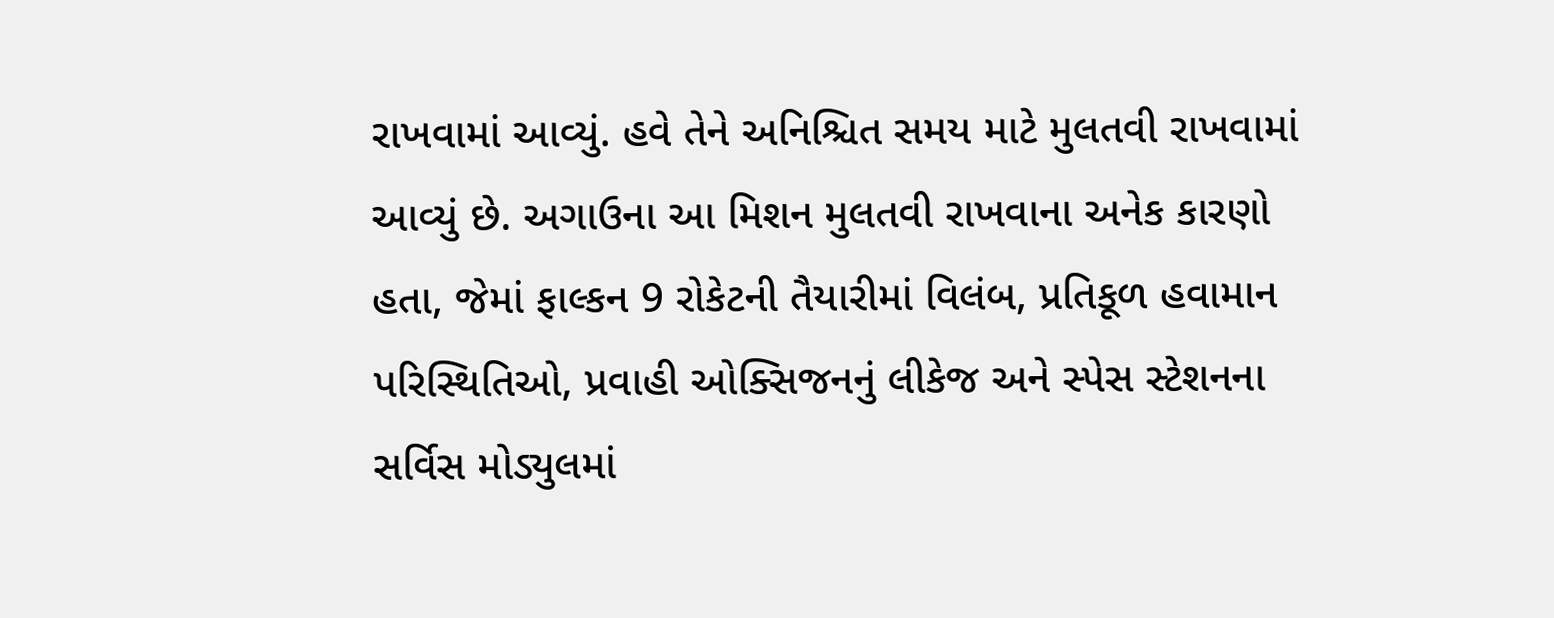રાખવામાં આવ્યું. હવે તેને અનિશ્ચિત સમય માટે મુલતવી રાખવામાં આવ્યું છે. અગાઉના આ મિશન મુલતવી રાખવાના અનેક કારણો હતા, જેમાં ફાલ્કન 9 રોકેટની તૈયારીમાં વિલંબ, પ્રતિકૂળ હવામાન પરિસ્થિતિઓ, પ્રવાહી ઓક્સિજનનું લીકેજ અને સ્પેસ સ્ટેશનના સર્વિસ મોડ્યુલમાં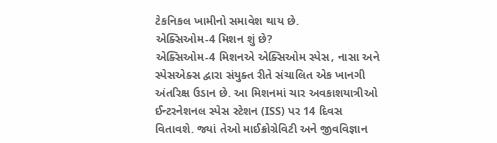ટેકનિકલ ખામીનો સમાવેશ થાય છે.
એક્સિઓમ-4 મિશન શું છે?
એક્સિઓમ-4 મિશનએ એક્સિઓમ સ્પેસ, નાસા અને સ્પેસએક્સ દ્વારા સંયુક્ત રીતે સંચાલિત એક ખાનગી અંતરિક્ષ ઉડાન છે. આ મિશનમાં ચાર અવકાશયાત્રીઓ ઈન્ટરનેશનલ સ્પેસ સ્ટેશન (ISS) પર 14 દિવસ વિતાવશે. જ્યાં તેઓ માઈક્રોગ્રેવિટી અને જીવવિજ્ઞાન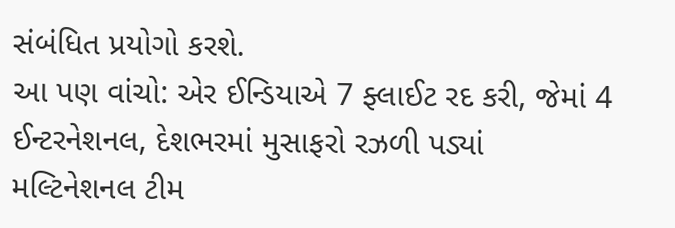સંબંધિત પ્રયોગો કરશે.
આ પણ વાંચો: એર ઈન્ડિયાએ 7 ફ્લાઈટ રદ કરી, જેમાં 4 ઈન્ટરનેશનલ, દેશભરમાં મુસાફરો રઝળી પડ્યાં
મલ્ટિનેશનલ ટીમ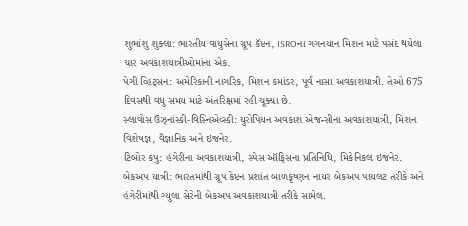શુભાંશુ શુક્લા: ભારતીય વાયુસેના ગ્રૂપ કૅપ્ટન, ISROના ગગનયાન મિશન માટે પસંદ થયેલા ચાર અવકાશયાત્રીઓમાંના એક.
પેગી વ્હિટ્સન: અમેરિકાની નાગરિક, મિશન કમાંડર, પૂર્વ નાસા અવકાશયાત્રી. તેઓ 675 દિવસથી વધુ સમય માટે અંતરિક્ષમાં રહી ચૂક્યા છે.
સ્લાવોસ ઉઝ્નાંસ્કી-વિસ્નિએવ્સ્કી: યુરોપિયન અવકાશ એજન્સીના અવકાશયાત્રી, મિશન વિશેષજ્ઞ, વૈજ્ઞાનિક અને ઇજનેર.
ટિબોર કપુ: હંગેરીના અવકાશયાત્રી, સ્પેસ ઑફિસના પ્રતિનિધિ, મિકેનિકલ ઇજનેર.
બેકઅપ યાત્રી: ભારતમાંથી ગ્રૂપ કેપ્ટન પ્રશાંત બાળકૃષ્ણન નાયર બેકઅપ પાયલટ તરીકે અને હંગેરીમાંથી ગ્યુલા સેરેની બેકઅપ અવકાશયાત્રી તરીકે સામેલ.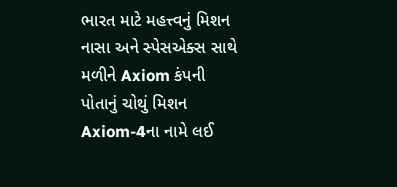ભારત માટે મહત્ત્વનું મિશન
નાસા અને સ્પેસએક્સ સાથે મળીને Axiom કંપની પોતાનું ચોથું મિશન Axiom-4ના નામે લઈ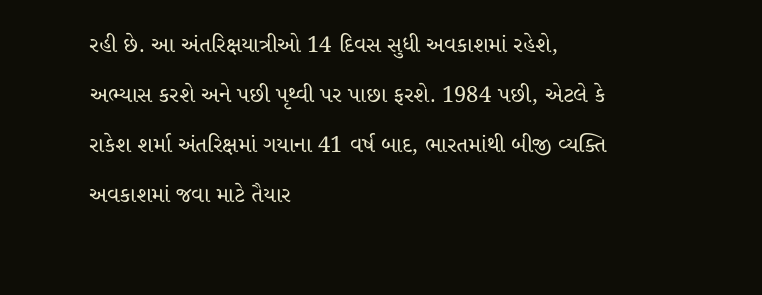રહી છે. આ અંતરિક્ષયાત્રીઓ 14 દિવસ સુધી અવકાશમાં રહેશે, અભ્યાસ કરશે અને પછી પૃથ્વી પર પાછા ફરશે. 1984 પછી, એટલે કે રાકેશ શર્મા અંતરિક્ષમાં ગયાના 41 વર્ષ બાદ, ભારતમાંથી બીજી વ્યક્તિ અવકાશમાં જવા માટે તૈયાર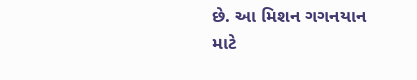છે. આ મિશન ગગનયાન માટે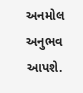અનમોલ અનુભવ આપશે.